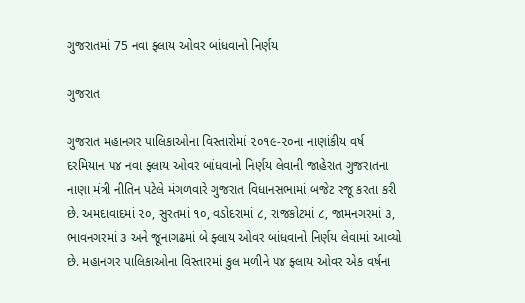ગુજરાતમાં 75 નવા ફ્લાય ઓવર બાંધવાનો નિર્ણય

ગુજરાત

ગુજરાત મહાનગર પાલિકાઓના વિસ્તારોમાં ૨૦૧૯-૨૦ના નાણાંકીય વર્ષ દરમિયાન ૫૪ નવા ફ્લાય ઓવર બાંધવાનો નિર્ણય લેવાની જાહેરાત ગુજરાતના નાણા મંત્રી નીતિન પટેલે મંગળવારે ગુજરાત વિધાનસભામાં બજેટ રજૂ કરતા કરી છે. અમદાવાદમાં ૨૦, સુરતમાં ૧૦, વડોદરામાં ૮, રાજકોટમાં ૮, જામનગરમાં ૩, ભાવનગરમાં ૩ અને જૂનાગઢમાં બે ફ્લાય ઓવર બાંધવાનો નિર્ણય લેવામાં આવ્યો છે. મહાનગર પાલિકાઓના વિસ્તારમાં કુલ મળીને ૫૪ ફ્લાય ઓવર એક વર્ષના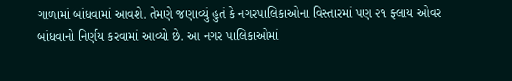ગાળામાં બાંધવામાં આવશે. તેમણે જણાવ્યું હુતં કે નગરપાલિકાઓના વિસ્તારમાં પણ ૨૧ ફ્લાય ઓવર બાંધવાનો નિર્ણય કરવામાં આવ્યો છે. આ નગર પાલિકાઓમાં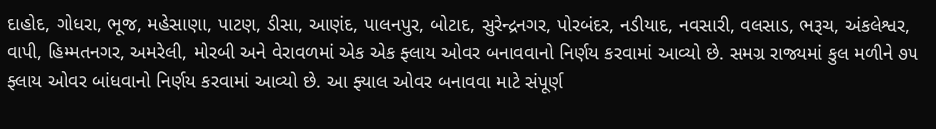દાહોદ, ગોધરા, ભૂજ, મહેસાણા, પાટણ, ડીસા, આણંદ, પાલનપુર, બોટાદ, સુરેન્દ્રનગર, પોરબંદર, નડીયાદ, નવસારી, વલસાડ, ભરૂચ, અંકલેશ્વર, વાપી, હિમ્મતનગર, અમરેલી, મોરબી અને વેરાવળમાં એક એક ફ્લાય ઓવર બનાવવાનો નિર્ણય કરવામાં આવ્યો છે. સમગ્ર રાજ્યમાં કુલ મળીને ૭૫ ફ્લાય ઓવર બાંધવાનો નિર્ણય કરવામાં આવ્યો છે. આ ફ્યાલ ઓવર બનાવવા માટે સંપૂર્ણ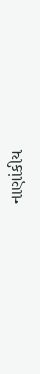નાણાંકીય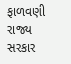ફાળવણી રાજ્ય સરકાર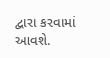દ્વારા કરવામાં આવશે.